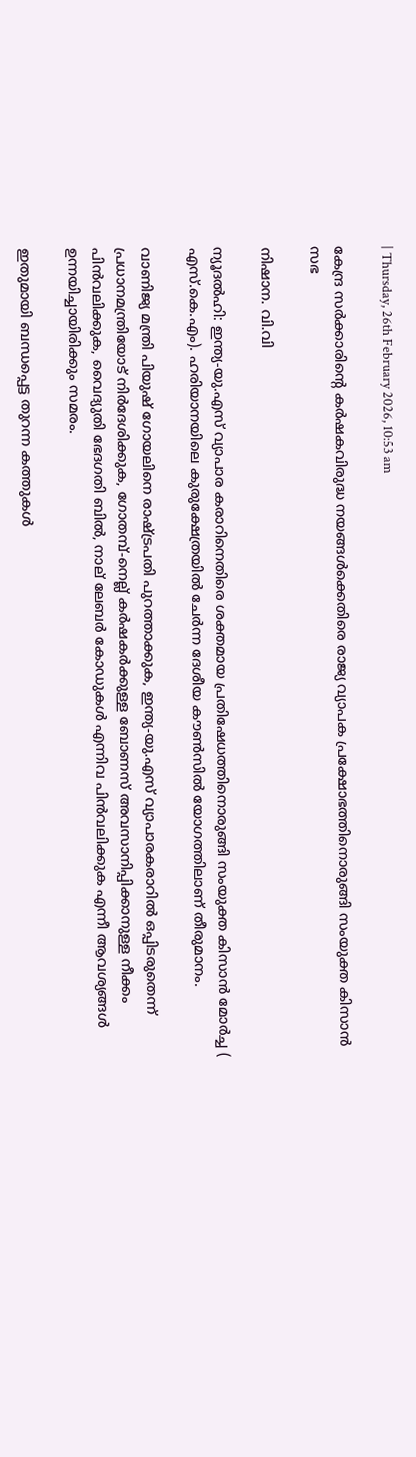| Thursday, 26th February 2026, 10:53 am

കേന്ദ്ര സര്‍ക്കാരിന്റെ കര്‍ഷകവിരുദ്ധ നയങ്ങള്‍ക്കെതിരെ രാജ്യ വ്യാപക പ്രക്ഷോഭത്തിനൊരുങ്ങി സംയുക്ത കിസാന്‍ സഭ

നിഷാന. വി.വി

ന്യൂദല്‍ഹി: ഇന്ത്യ-യു.എസ് വ്യാപാര കരാറിനെതിരെ ശക്തമായ പ്രതിഷേധത്തിനൊരുങ്ങി സംയുക്ത കിസാന്‍ മോര്‍ച്ച ( എസ്.കെ.എം). ഹരിയാനയിലെ കുരുക്ഷേത്രയില്‍ ചേര്‍ന്ന ദേശീയ കൗണ്‍സില്‍ യോഗത്തിലാണ് തീരുമാനം.

വാണിജ്യ മന്ത്രി പിയുഷ് ഗോയലിനെ രാഷ്ട്രപതി പുറത്താക്കുക, ഇന്ത്യ-യു.എസ് വ്യാപാരകരാറില്‍ ഒപ്പിടരുതെന്ന് പ്രധാനമന്ത്രിയോട് നിര്‍ദേശിക്കുക, ഗോതമ്പ്-നെല്ല് കര്‍ഷകര്‍ക്കുള്ള ബോണസ് അവസാനിപ്പിക്കാനുള്ള നീക്കം പിന്‍വലിക്കുക, വൈദ്യുതി ഭേദഗതി ബില്‍, നാല് ലേബര്‍ കോഡുകള്‍ എന്നിവ പിന്‍വലിക്കുക എന്നീ ആവശ്യങ്ങള്‍ ഉന്നയിച്ചായിരിക്കും സമരം.

ഇതുമായി ബന്ധപ്പെട്ട തുറന്ന കത്തുകള്‍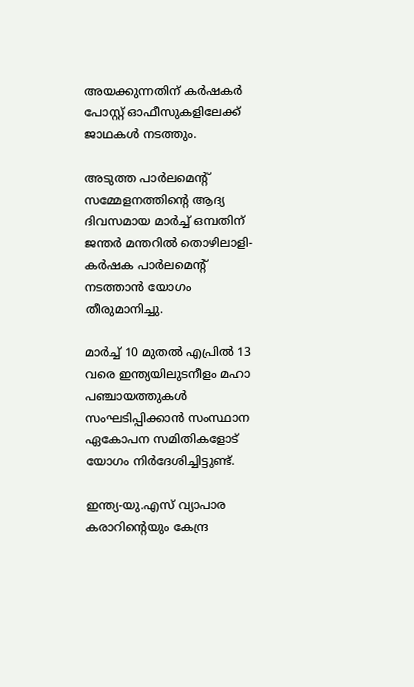അയക്കുന്നതിന് കര്‍ഷകര്‍ പോസ്റ്റ് ഓഫീസുകളിലേക്ക് ജാഥകള്‍ നടത്തും.

അടുത്ത പാര്‍ലമെന്റ് സമ്മേളനത്തിന്റെ ആദ്യ ദിവസമായ മാര്‍ച്ച് ഒമ്പതിന് ജന്തര്‍ മന്തറില്‍ തൊഴിലാളി-കര്‍ഷക പാര്‍ലമെന്റ് നടത്താന്‍ യോഗം തീരുമാനിച്ചു.

മാര്‍ച്ച് 10 മുതല്‍ എപ്രില്‍ 13 വരെ ഇന്ത്യയിലുടനീളം മഹാ പഞ്ചായത്തുകള്‍ സംഘടിപ്പിക്കാന്‍ സംസ്ഥാന ഏകോപന സമിതികളോട് യോഗം നിര്‍ദേശിച്ചിട്ടുണ്ട്.

ഇന്ത്യ-യു.എസ് വ്യാപാര കരാറിന്റെയും കേന്ദ്ര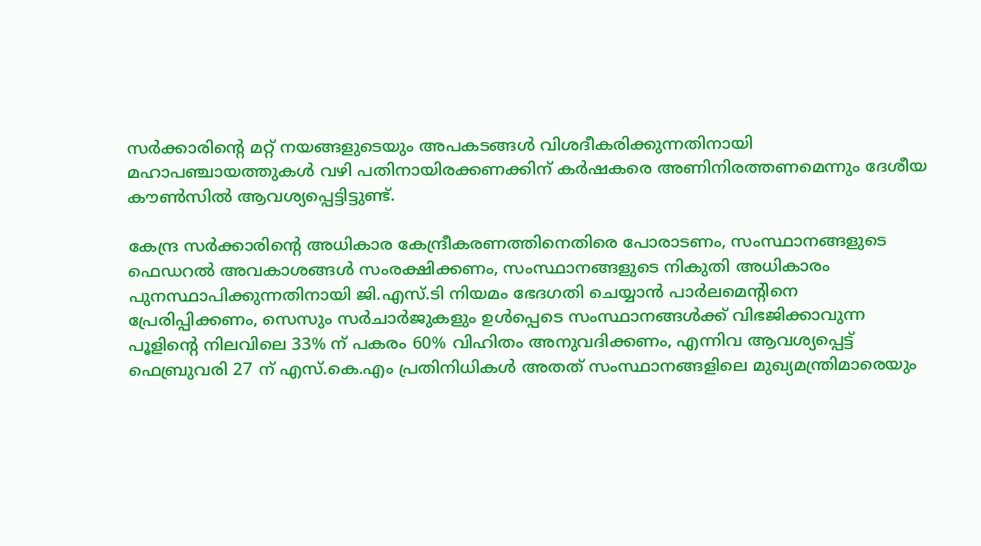സര്‍ക്കാരിന്റെ മറ്റ് നയങ്ങളുടെയും അപകടങ്ങള്‍ വിശദീകരിക്കുന്നതിനായി മഹാപഞ്ചായത്തുകള്‍ വഴി പതിനായിരക്കണക്കിന് കര്‍ഷകരെ അണിനിരത്തണമെന്നും ദേശീയ കൗണ്‍സില്‍ ആവശ്യപ്പെട്ടിട്ടുണ്ട്.

കേന്ദ്ര സര്‍ക്കാരിന്റെ അധികാര കേന്ദ്രീകരണത്തിനെതിരെ പോരാടണം, സംസ്ഥാനങ്ങളുടെ ഫെഡറല്‍ അവകാശങ്ങള്‍ സംരക്ഷിക്കണം, സംസ്ഥാനങ്ങളുടെ നികുതി അധികാരം പുനസ്ഥാപിക്കുന്നതിനായി ജി.എസ്.ടി നിയമം ഭേദഗതി ചെയ്യാന്‍ പാര്‍ലമെന്റിനെ പ്രേരിപ്പിക്കണം, സെസും സര്‍ചാര്‍ജുകളും ഉള്‍പ്പെടെ സംസ്ഥാനങ്ങള്‍ക്ക് വിഭജിക്കാവുന്ന പൂളിന്റെ നിലവിലെ 33% ന് പകരം 60% വിഹിതം അനുവദിക്കണം, എന്നിവ ആവശ്യപ്പെട്ട് ഫെബ്രുവരി 27 ന് എസ്.കെ.എം പ്രതിനിധികള്‍ അതത് സംസ്ഥാനങ്ങളിലെ മുഖ്യമന്ത്രിമാരെയും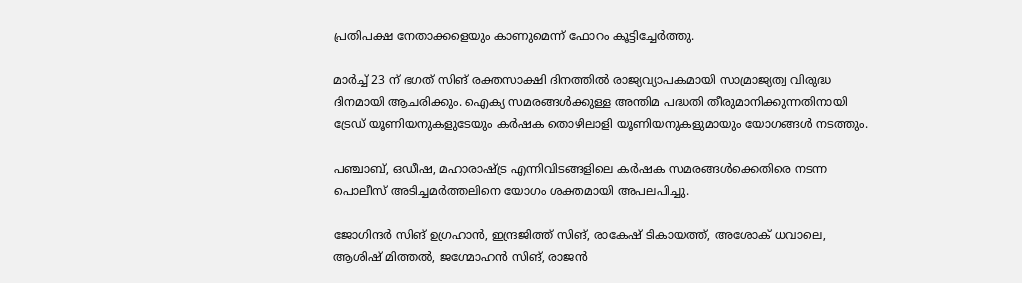പ്രതിപക്ഷ നേതാക്കളെയും കാണുമെന്ന് ഫോറം കൂട്ടിച്ചേര്‍ത്തു.

മാര്‍ച്ച് 23 ന് ഭഗത് സിങ് രക്തസാക്ഷി ദിനത്തില്‍ രാജ്യവ്യാപകമായി സാമ്രാജ്യത്വ വിരുദ്ധ ദിനമായി ആചരിക്കും. ഐക്യ സമരങ്ങള്‍ക്കുള്ള അന്തിമ പദ്ധതി തീരുമാനിക്കുന്നതിനായി ട്രേഡ് യൂണിയനുകളുടേയും കര്‍ഷക തൊഴിലാളി യൂണിയനുകളുമായും യോഗങ്ങള്‍ നടത്തും.

പഞ്ചാബ്, ഒഡീഷ, മഹാരാഷ്ട്ര എന്നിവിടങ്ങളിലെ കര്‍ഷക സമരങ്ങള്‍ക്കെതിരെ നടന്ന പൊലീസ് അടിച്ചമര്‍ത്തലിനെ യോഗം ശക്തമായി അപലപിച്ചു.

ജോഗിന്ദര്‍ സിങ് ഉഗ്രഹാന്‍, ഇന്ദ്രജിത്ത് സിങ്, രാകേഷ് ടികായത്ത്, അശോക് ധവാലെ, ആശിഷ് മിത്തല്‍, ജഗ്മോഹന്‍ സിങ്, രാജന്‍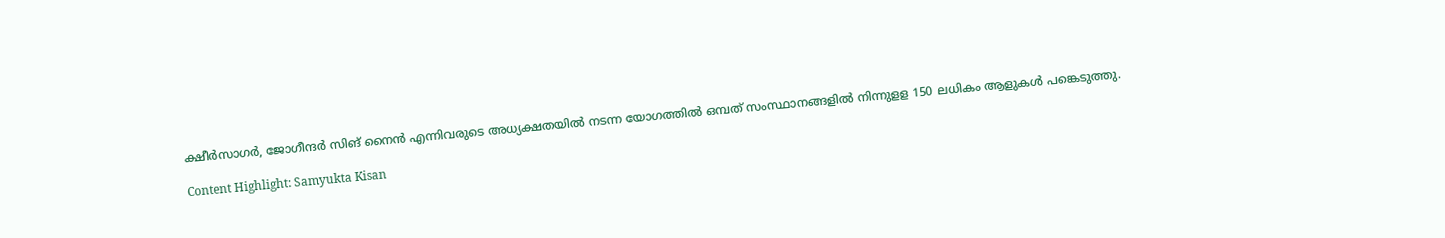ക്ഷീര്‍സാഗര്‍, ജോഗീന്ദര്‍ സിങ് നൈന്‍ എന്നിവരുടെ അധ്യക്ഷതയില്‍ നടന്ന യോഗത്തില്‍ ഒമ്പത് സംസ്ഥാനങ്ങളില്‍ നിന്നുളള 150 ലധികം ആളുകള്‍ പങ്കെടുത്തു.

Content Highlight: Samyukta Kisan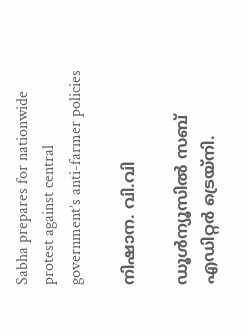Sabha prepares for nationwide protest against central government’s anti-farmer policies

നിഷാന. വി.വി

ഡൂള്‍ന്യൂസില്‍ സബ് എഡിറ്റര്‍ ട്രെയ്‌നി.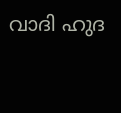വാദി ഹുദ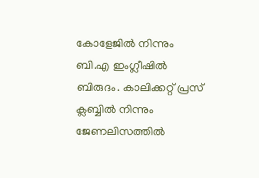കോളേജില്‍ നിന്നും ബി.എ ഇംഗ്ലീഷില്‍ ബിരുദം. കാലിക്കറ്റ് പ്രസ് ക്ലബ്ബില്‍ നിന്നും ജേണലിസത്തില്‍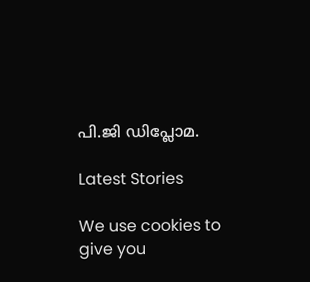പി.ജി ഡിപ്ലോമ.

Latest Stories

We use cookies to give you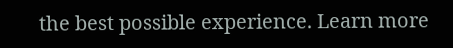the best possible experience. Learn more